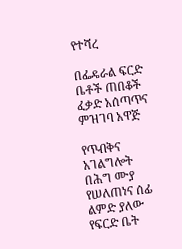የተሻረ

በፌዴራል ፍርድ ቤቶች ጠበቆች ፈቃድ አሰጣጥና ምዝገባ አዋጅ

የጥብቅና አገልግሎት በሕግ ሙያ የሠለጠነና ሰፊ ልምድ ያለው የፍርድ ቤት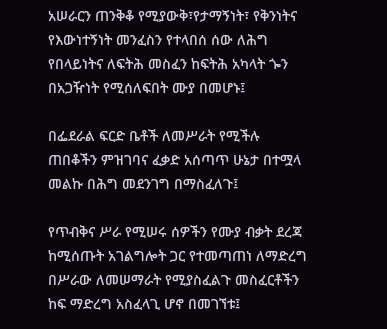አሠራርን ጠንቅቆ የሚያውቅ፣የታማኝነት፣ የቅንነትና የእውነተኝነት መንፈስን የተላበሰ ሰው ለሕግ የበላይነትና ለፍትሕ መስፈን ከፍትሕ አካላት ጐን በአጋዥነት የሚሰለፍበት ሙያ በመሆኑ፤

በፌደራል ፍርድ ቤቶች ለመሥራት የሚችሉ ጠበቆችን ምዝገባና ፈቃድ አሰጣጥ ሁኔታ በተሟላ መልኩ በሕግ መደንገግ በማስፈለጉ፤

የጥብቅና ሥራ የሚሠሩ ሰዎችን የሙያ ብቃት ደረጃ ከሚሰጡት አገልግሎት ጋር የተመጣጠነ ለማድረግ በሥራው ለመሠማራት የሚያስፈልጉ መስፈርቶችን ከፍ ማድረግ አስፈላጊ ሆኖ በመገኘቱ፤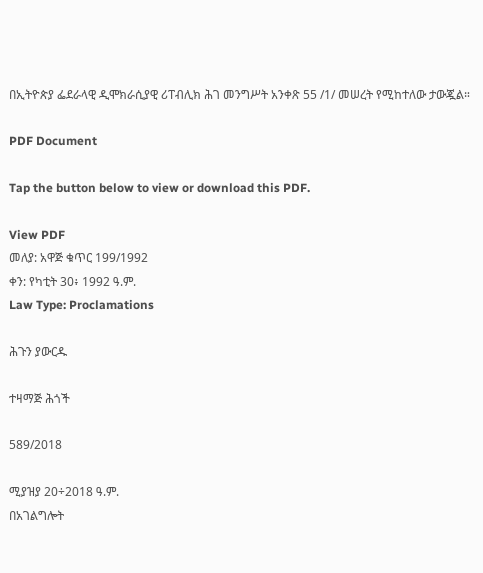በኢትዮጵያ ፌደራላዊ ዲሞክራሲያዊ ሪፐብሊክ ሕገ መንግሥት አንቀጽ 55 /1/ መሠረት የሚከተለው ታውጇል።

PDF Document

Tap the button below to view or download this PDF.

View PDF
መለያ: አዋጅ ቁጥር 199/1992
ቀን: የካቲት 30፥ 1992 ዓ.ም.
Law Type: Proclamations

ሕጉን ያውርዱ

ተዛማጅ ሕጎች

589/2018

ሚያዝያ 20÷2018 ዓ.ም.
በአገልግሎት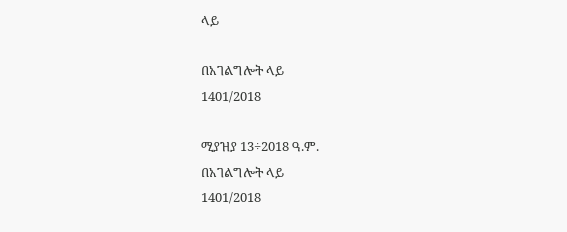ላይ

በአገልግሎት ላይ
1401/2018

ሚያዝያ 13÷2018 ዓ.ም.
በአገልግሎት ላይ
1401/2018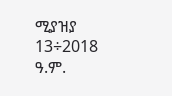ሚያዝያ 13÷2018 ዓ.ም.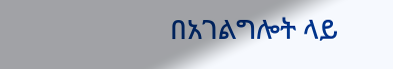በአገልግሎት ላይ